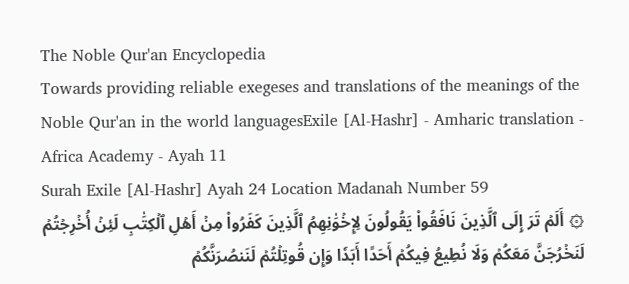The Noble Qur'an Encyclopedia
Towards providing reliable exegeses and translations of the meanings of the Noble Qur'an in the world languagesExile [Al-Hashr] - Amharic translation - Africa Academy - Ayah 11
Surah Exile [Al-Hashr] Ayah 24 Location Madanah Number 59
۞ أَلَمۡ تَرَ إِلَى ٱلَّذِينَ نَافَقُواْ يَقُولُونَ لِإِخۡوَٰنِهِمُ ٱلَّذِينَ كَفَرُواْ مِنۡ أَهۡلِ ٱلۡكِتَٰبِ لَئِنۡ أُخۡرِجۡتُمۡ لَنَخۡرُجَنَّ مَعَكُمۡ وَلَا نُطِيعُ فِيكُمۡ أَحَدًا أَبَدٗا وَإِن قُوتِلۡتُمۡ لَنَنصُرَنَّكُمۡ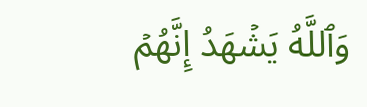وَٱللَّهُ يَشۡهَدُ إِنَّهُمۡ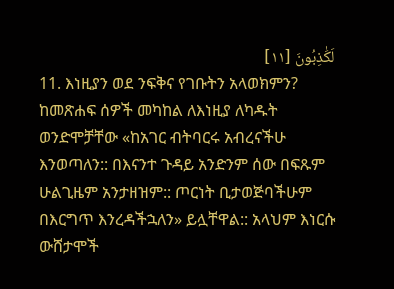لَكَٰذِبُونَ [١١]
11. እነዚያን ወደ ንፍቅና የገቡትን አላወክምን? ከመጽሐፍ ሰዎች መካከል ለእነዚያ ለካዱት ወንድሞቻቸው «ከአገር ብትባርሩ አብረናችሁ እንወጣለን:: በእናንተ ጉዳይ አንድንም ሰው በፍጹም ሁልጊዜም አንታዘዝም:: ጦርነት ቢታወጅባችሁም በእርግጥ እንረዳችኋለን» ይሏቸዋል:: አላህም እነርሱ ውሸታሞች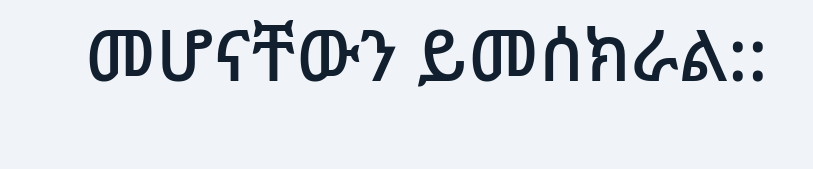መሆናቸውን ይመሰክራል::